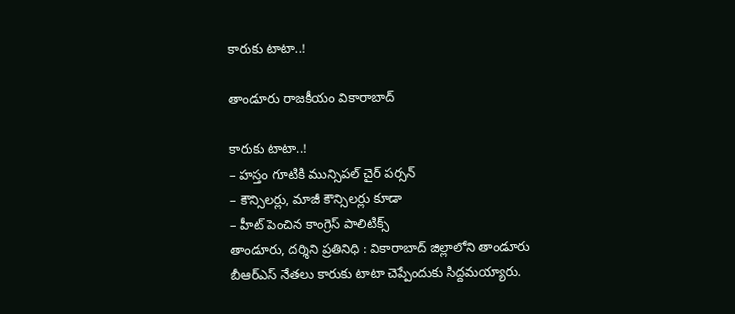కారుకు టాటా..!

తాండూరు రాజకీయం వికారాబాద్

కారుకు టాటా..!
– హస్తం గూటికి మున్సిపల్ చైర్ పర్సన్
– కౌన్సిలర్లు, మాజీ కౌన్సిలర్లు కూడా
– హీట్ పెంచిన కాంగ్రెస్ పాలిటిక్స్
తాండూరు, దర్శిని ప్రతినిధి : వికారాబాద్‌ జిల్లాలోని తాండూరు బీఆర్ఎస్ నేతలు కారుకు టాటా చెప్పేందుకు సిద్దమయ్యారు.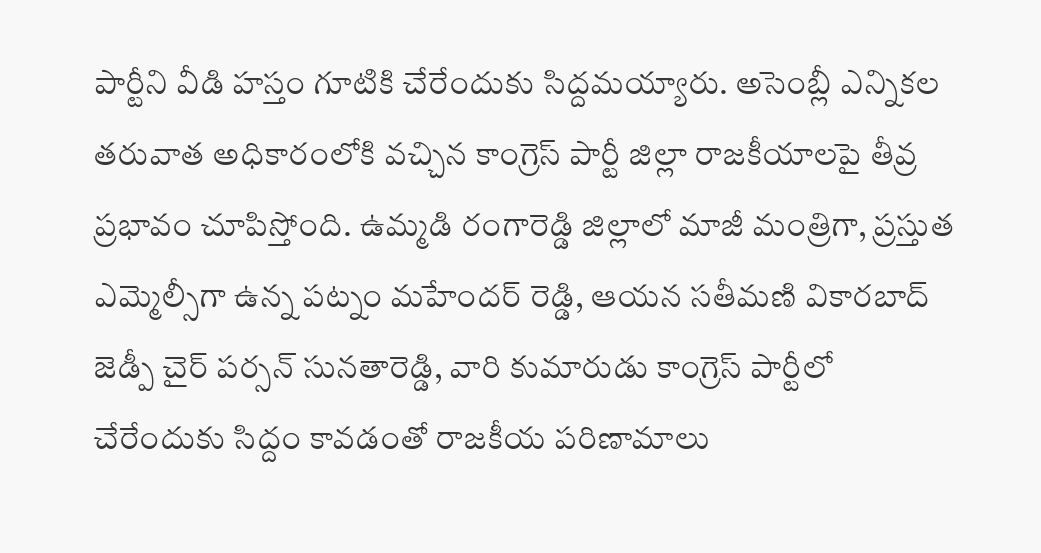పార్టీని వీడి హస్తం గూటికి చేరేందుకు సిద్దమయ్యారు. అసెంబ్లీ ఎన్నికల తరువాత అధికారంలోకి వచ్చిన కాంగ్రెస్ పార్టీ జిల్లా రాజకీయాలపై తీవ్ర ప్రభావం చూపిస్తోంది. ఉమ్మడి రంగారెడ్డి జిల్లాలో మాజీ మంత్రిగా, ప్రస్తుత ఎమ్మెల్సీగా ఉన్న పట్నం మహేందర్ రెడ్డి, ఆయన సతీమణి వికారబాద్ జెడ్పీ చైర్ పర్సన్ సునతారెడ్డి, వారి కుమారుడు కాంగ్రెస్ పార్టీలో చేరేందుకు సిద్దం కావడంతో రాజకీయ పరిణామాలు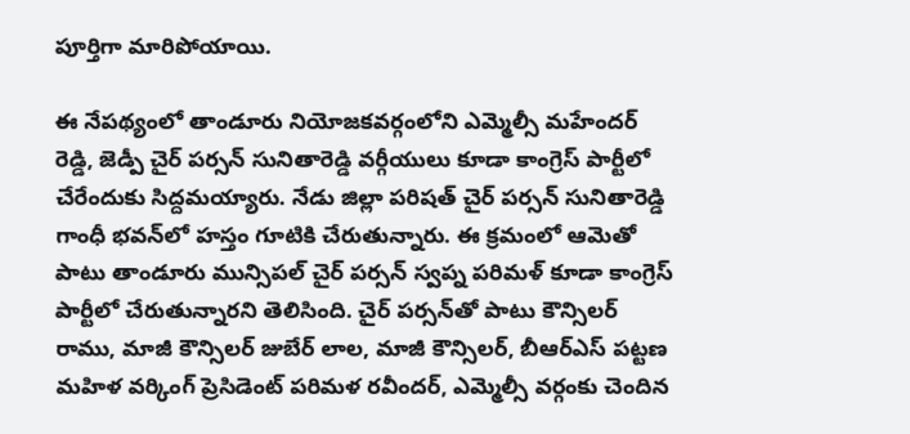పూర్తిగా మారిపోయాయి.

ఈ నేపథ్యంలో తాండూరు నియోజకవర్గంలోని ఎమ్మెల్సీ మహేందర్ రెడ్డి, జెడ్పీ చైర్ పర్సన్ సునితారెడ్డి వర్గీయులు కూడా కాంగ్రెస్ పార్టీలో చేరేందుకు సిద్దమయ్యారు. నేడు జిల్లా పరిషత్ చైర్ పర్సన్ సునితారెడ్డి గాంధీ భవన్‌లో హస్తం గూటికి చేరుతున్నారు. ఈ క్రమంలో ఆమెతో పాటు తాండూరు మున్సిపల్ చైర్ పర్సన్ స్వప్న పరిమళ్‌ కూడా కాంగ్రెస్ పార్టీలో చేరుతున్నారని తెలిసింది. చైర్ పర్సన్‌తో పాటు కౌన్సిలర్ రాము, మాజీ కౌన్సిలర్ జుబేర్ లాల, మాజీ కౌన్సిలర్, బీఆర్ఎస్ పట్టణ మహిళ వర్కింగ్ ప్రెసిడెంట్ పరిమళ రవీందర్, ఎమ్మెల్సీ వర్గంకు చెందిన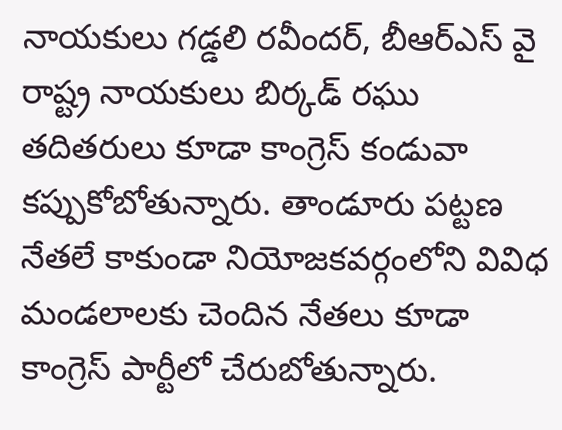నాయకులు గడ్డలి రవీందర్, బీఆర్ఎస్ వై రాష్ట్ర నాయకులు బిర్కడ్ రఘు తదితరులు కూడా కాంగ్రెస్ కండువా కప్పుకోబోతున్నారు. తాండూరు పట్టణ నేతలే కాకుండా నియోజకవర్గంలోని వివిధ మండలాలకు చెందిన నేతలు కూడా కాంగ్రెస్‌ పార్టీలో చేరుబోతున్నారు.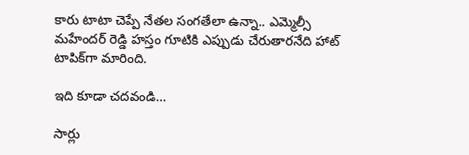కారు టాటా చెప్పే నేతల సంగతేలా ఉన్నా.. ఎమ్మెల్సీ మహేందర్ రెడ్డి హస్తం గూటికి ఎప్పుడు చేరుతారనేది హాట్ టాపిక్‌గా మారింది.

ఇది కూడా చదవండి…

సార్లు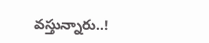వస్తున్నారు..!